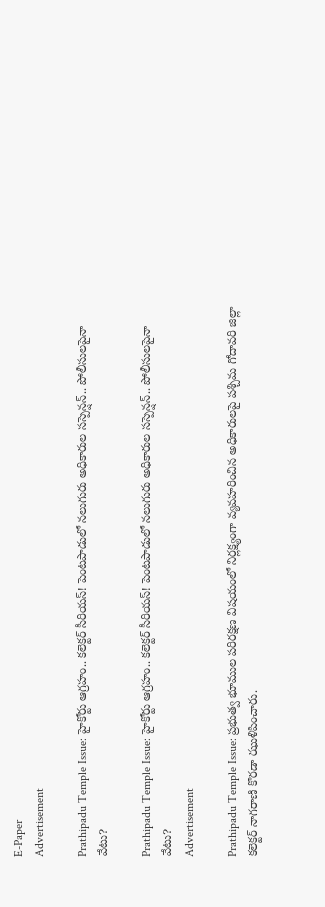E-Paper
Advertisement

Prathipadu Temple Issue: హైకోర్టు ఆగ్రహం.. కలెక్టర్ సీరియస్! పెంటపాడులో నలుగురు అధికారుల సస్పెన్షన్.. పోలీసులపైనా వేటు?

Prathipadu Temple Issue: హైకోర్టు ఆగ్రహం.. కలెక్టర్ సీరియస్! పెంటపాడులో నలుగురు అధికారుల సస్పెన్షన్.. పోలీసులపైనా వేటు?
Advertisement

Prathipadu Temple Issue: ప్రభుత్వ భూముల పరిరక్షణ విషయంలో నిర్లక్ష్యంగా వ్యవహరించిన అధికారులపై పశ్చిమ గోదావరి జిల్లా కలెక్టర్ నాగరాణి కొరడా ఝుళిపించారు.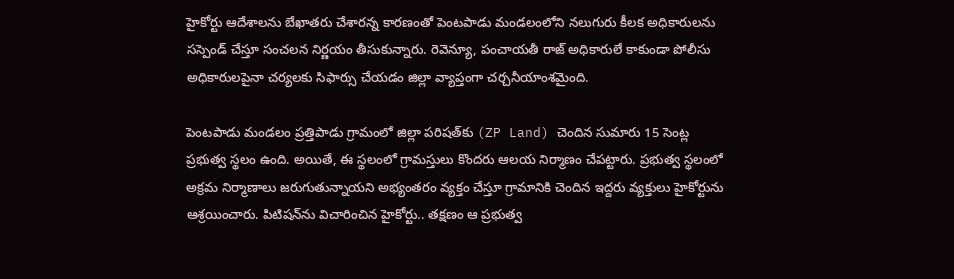హైకోర్టు ఆదేశాలను బేఖాతరు చేశారన్న కారణంతో పెంటపాడు మండలంలోని నలుగురు కీలక అధికారులను సస్పెండ్ చేస్తూ సంచలన నిర్ణయం తీసుకున్నారు. రెవెన్యూ, పంచాయతీ రాజ్ అధికారులే కాకుండా పోలీసు అధికారులపైనా చర్యలకు సిఫార్సు చేయడం జిల్లా వ్యాప్తంగా చర్చనీయాంశమైంది.

పెంటపాడు మండలం ప్రత్తిపాడు గ్రామంలో జిల్లా పరిషత్‌కు (ZP Land) చెందిన సుమారు 15 సెంట్ల ప్రభుత్వ స్థలం ఉంది. అయితే, ఈ స్థలంలో గ్రామస్తులు కొందరు ఆలయ నిర్మాణం చేపట్టారు. ప్రభుత్వ స్థలంలో అక్రమ నిర్మాణాలు జరుగుతున్నాయని అభ్యంతరం వ్యక్తం చేస్తూ గ్రామానికి చెందిన ఇద్దరు వ్యక్తులు హైకోర్టును ఆశ్రయించారు. పిటిషన్‌ను విచారించిన హైకోర్టు.. తక్షణం ఆ ప్రభుత్వ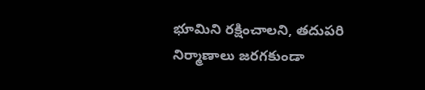భూమిని రక్షించాలని, తదుపరి నిర్మాణాలు జరగకుండా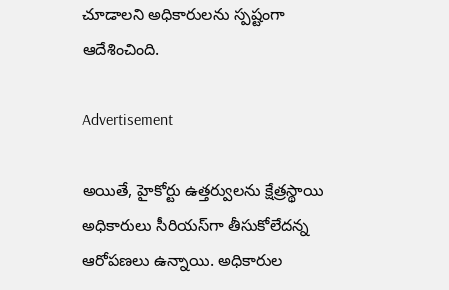చూడాలని అధికారులను స్పష్టంగా ఆదేశించింది.

Advertisement

అయితే, హైకోర్టు ఉత్తర్వులను క్షేత్రస్థాయి అధికారులు సీరియస్‌గా తీసుకోలేదన్న ఆరోపణలు ఉన్నాయి. అధికారుల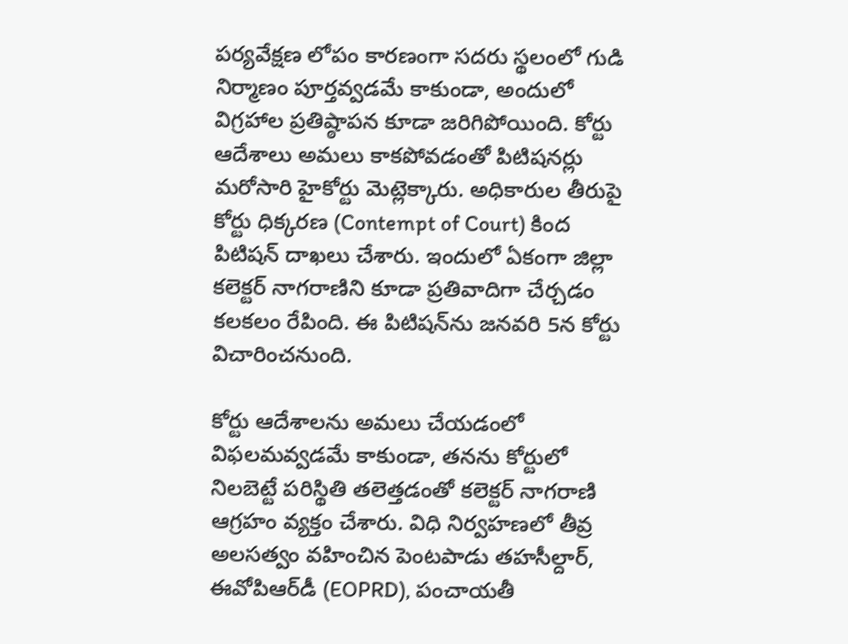పర్యవేక్షణ లోపం కారణంగా సదరు స్థలంలో గుడి నిర్మాణం పూర్తవ్వడమే కాకుండా, అందులో విగ్రహాల ప్రతిష్ఠాపన కూడా జరిగిపోయింది. కోర్టు ఆదేశాలు అమలు కాకపోవడంతో పిటిషనర్లు మరోసారి హైకోర్టు మెట్లెక్కారు. అధికారుల తీరుపై కోర్టు ధిక్కరణ (Contempt of Court) కింద పిటిషన్ దాఖలు చేశారు. ఇందులో ఏకంగా జిల్లా కలెక్టర్ నాగరాణిని కూడా ప్రతివాదిగా చేర్చడం కలకలం రేపింది. ఈ పిటిషన్‌ను జనవరి 5న కోర్టు విచారించనుంది.

కోర్టు ఆదేశాలను అమలు చేయడంలో విఫలమవ్వడమే కాకుండా, తనను కోర్టులో నిలబెట్టే పరిస్థితి తలెత్తడంతో కలెక్టర్ నాగరాణి ఆగ్రహం వ్యక్తం చేశారు. విధి నిర్వహణలో తీవ్ర అలసత్వం వహించిన పెంటపాడు తహసీల్దార్, ఈవోపిఆర్‌డీ (EOPRD), పంచాయతీ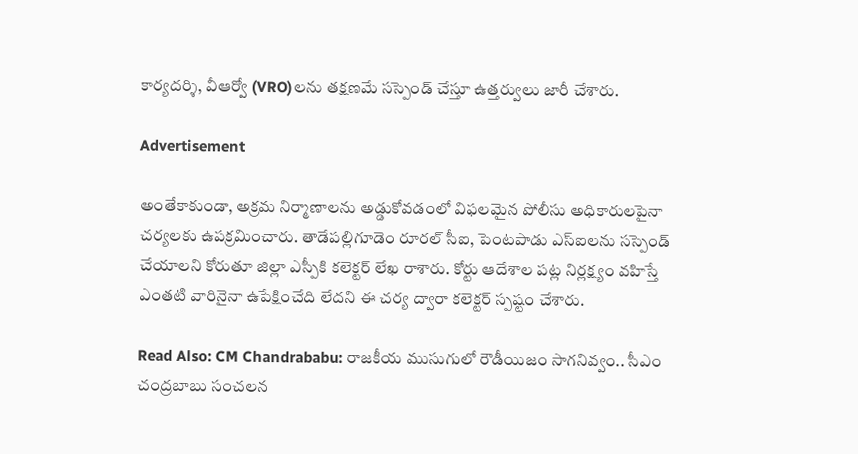కార్యదర్శి, వీఆర్వో (VRO)లను తక్షణమే సస్పెండ్ చేస్తూ ఉత్తర్వులు జారీ చేశారు.

Advertisement

అంతేకాకుండా, అక్రమ నిర్మాణాలను అడ్డుకోవడంలో విఫలమైన పోలీసు అధికారులపైనా చర్యలకు ఉపక్రమించారు. తాడేపల్లిగూడెం రూరల్ సీఐ, పెంటపాడు ఎస్‌ఐలను సస్పెండ్ చేయాలని కోరుతూ జిల్లా ఎస్పీకి కలెక్టర్ లేఖ రాశారు. కోర్టు ఆదేశాల పట్ల నిర్లక్ష్యం వహిస్తే ఎంతటి వారినైనా ఉపేక్షించేది లేదని ఈ చర్య ద్వారా కలెక్టర్ స్పష్టం చేశారు.

Read Also: CM Chandrababu: రాజకీయ ముసుగులో రౌడీయిజం సాగనివ్వం.. సీఎం చంద్రబాబు సంచలన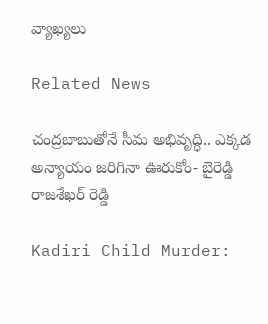వ్యాఖ్యలు

Related News

చంద్రబాబుతోనే సీమ అభివృద్ధి.. ఎక్కడ అన్యాయం జరిగినా ఊరుకోం- బైరెడ్డి రాజశేఖర్ రెడ్డి

Kadiri Child Murder: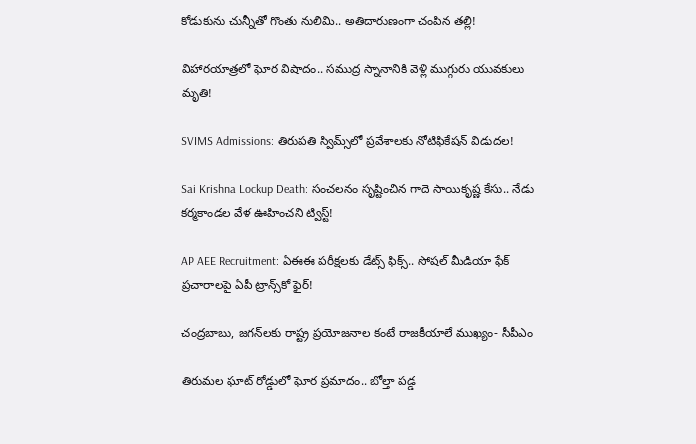కోడుకును చున్నీతో గొంతు నులిమి.. అతిదారుణంగా చంపిన తల్లి!

విహారయాత్రలో ఘోర విషాదం.. సముద్ర స్నానానికి వెళ్లి ముగ్గురు యువకులు మృతి!

SVIMS Admissions: తిరుపతి స్విమ్స్‌లో ప్రవేశాలకు నోటిఫికేషన్ విడుదల!

Sai Krishna Lockup Death: సంచలనం సృష్టించిన గాదె సాయికృష్ణ కేసు.. నేడు కర్మకాండల వేళ ఊహించని ట్విస్ట్!

AP AEE Recruitment: ఏఈఈ పరీక్షలకు డేట్స్ ఫిక్స్.. సోషల్ మీడియా ఫేక్ ప్రచారాలపై ఏపీ ట్రాన్స్‌కో ఫైర్!

చంద్రబాబు, జగన్‌లకు రాష్ట్ర ప్రయోజనాల కంటే రాజకీయాలే ముఖ్యం- సీపీఎం

తిరుమల ఘాట్ రోడ్డులో ఘోర ప్రమాదం.. బోల్తా పడ్డ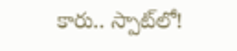కారు.. స్పాట్‌లో!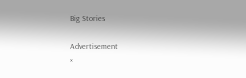Big Stories

Advertisement
×